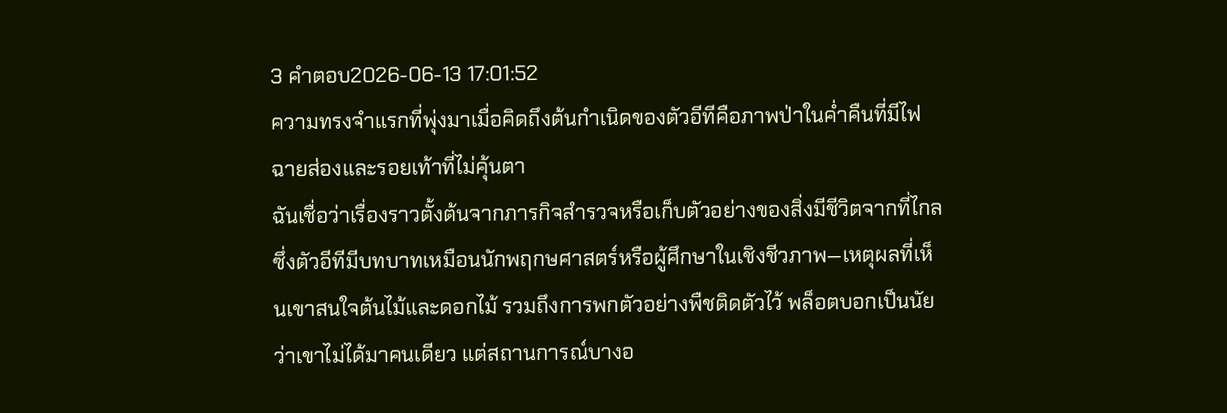3 คำตอบ2026-06-13 17:01:52
ความทรงจำแรกที่พุ่งมาเมื่อคิดถึงต้นกำเนิดของตัวอีทีคือภาพป่าในค่ำคืนที่มีไฟฉายส่องและรอยเท้าที่ไม่คุ้นตา
ฉันเชื่อว่าเรื่องราวตั้งต้นจากภารกิจสำรวจหรือเก็บตัวอย่างของสิ่งมีชีวิตจากที่ไกล ซึ่งตัวอีทีมีบทบาทเหมือนนักพฤกษศาสตร์หรือผู้ศึกษาในเชิงชีวภาพ—เหตุผลที่เห็นเขาสนใจต้นไม้และดอกไม้ รวมถึงการพกตัวอย่างพืชติดตัวไว้ พล็อตบอกเป็นนัยว่าเขาไม่ได้มาคนเดียว แต่สถานการณ์บางอ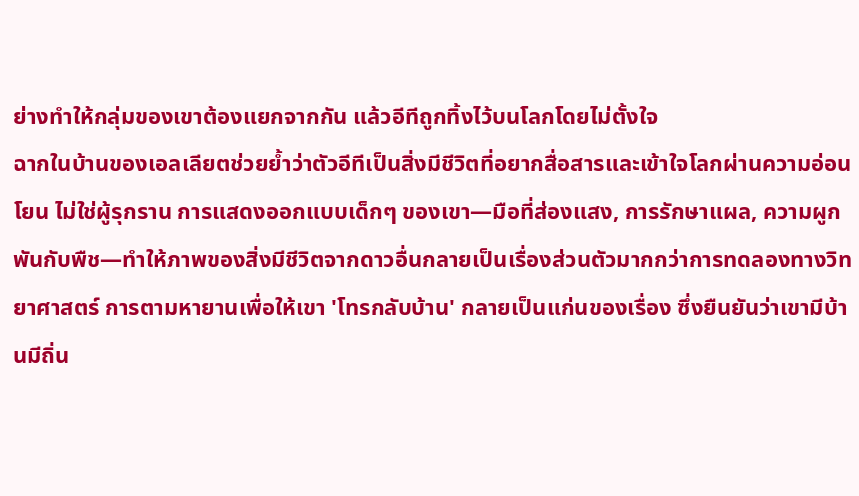ย่างทำให้กลุ่มของเขาต้องแยกจากกัน แล้วอีทีถูกทิ้งไว้บนโลกโดยไม่ตั้งใจ
ฉากในบ้านของเอลเลียตช่วยย้ำว่าตัวอีทีเป็นสิ่งมีชีวิตที่อยากสื่อสารและเข้าใจโลกผ่านความอ่อนโยน ไม่ใช่ผู้รุกราน การแสดงออกแบบเด็กๆ ของเขา—มือที่ส่องแสง, การรักษาแผล, ความผูกพันกับพืช—ทำให้ภาพของสิ่งมีชีวิตจากดาวอื่นกลายเป็นเรื่องส่วนตัวมากกว่าการทดลองทางวิทยาศาสตร์ การตามหายานเพื่อให้เขา 'โทรกลับบ้าน' กลายเป็นแก่นของเรื่อง ซึ่งยืนยันว่าเขามีบ้านมีถิ่น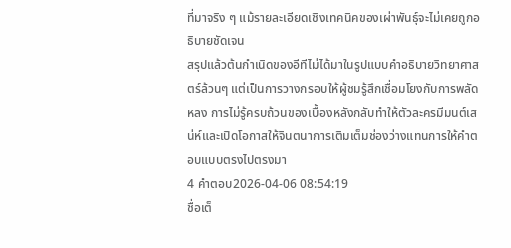ที่มาจริง ๆ แม้รายละเอียดเชิงเทคนิคของเผ่าพันธุ์จะไม่เคยถูกอธิบายชัดเจน
สรุปแล้วต้นกำเนิดของอีทีไม่ได้มาในรูปแบบคำอธิบายวิทยาศาสตร์ล้วนๆ แต่เป็นการวางกรอบให้ผู้ชมรู้สึกเชื่อมโยงกับการพลัดหลง การไม่รู้ครบถ้วนของเบื้องหลังกลับทำให้ตัวละครมีมนต์เสน่ห์และเปิดโอกาสให้จินตนาการเติมเต็มช่องว่างแทนการให้คำตอบแบบตรงไปตรงมา
4 คำตอบ2026-04-06 08:54:19
ชื่อเต็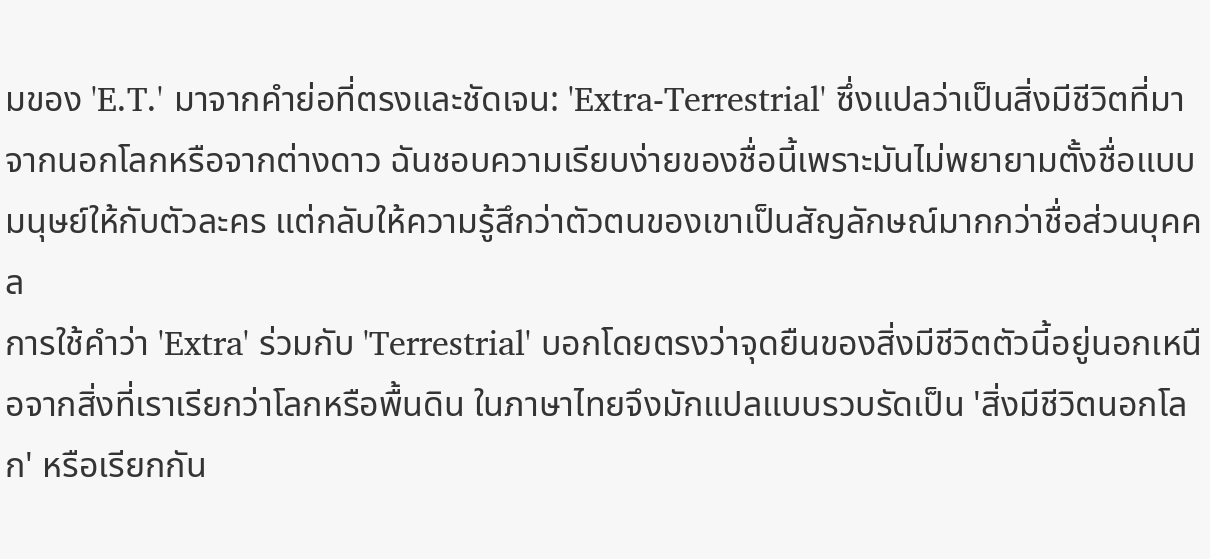มของ 'E.T.' มาจากคำย่อที่ตรงและชัดเจน: 'Extra-Terrestrial' ซึ่งแปลว่าเป็นสิ่งมีชีวิตที่มาจากนอกโลกหรือจากต่างดาว ฉันชอบความเรียบง่ายของชื่อนี้เพราะมันไม่พยายามตั้งชื่อแบบมนุษย์ให้กับตัวละคร แต่กลับให้ความรู้สึกว่าตัวตนของเขาเป็นสัญลักษณ์มากกว่าชื่อส่วนบุคคล
การใช้คำว่า 'Extra' ร่วมกับ 'Terrestrial' บอกโดยตรงว่าจุดยืนของสิ่งมีชีวิตตัวนี้อยู่นอกเหนือจากสิ่งที่เราเรียกว่าโลกหรือพื้นดิน ในภาษาไทยจึงมักแปลแบบรวบรัดเป็น 'สิ่งมีชีวิตนอกโลก' หรือเรียกกัน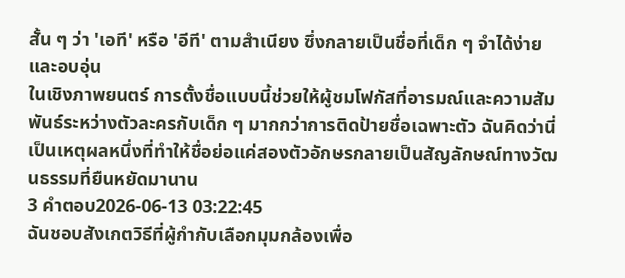สั้น ๆ ว่า 'เอที' หรือ 'อีที' ตามสำเนียง ซึ่งกลายเป็นชื่อที่เด็ก ๆ จำได้ง่ายและอบอุ่น
ในเชิงภาพยนตร์ การตั้งชื่อแบบนี้ช่วยให้ผู้ชมโฟกัสที่อารมณ์และความสัมพันธ์ระหว่างตัวละครกับเด็ก ๆ มากกว่าการติดป้ายชื่อเฉพาะตัว ฉันคิดว่านี่เป็นเหตุผลหนึ่งที่ทำให้ชื่อย่อแค่สองตัวอักษรกลายเป็นสัญลักษณ์ทางวัฒนธรรมที่ยืนหยัดมานาน
3 คำตอบ2026-06-13 03:22:45
ฉันชอบสังเกตวิธีที่ผู้กำกับเลือกมุมกล้องเพื่อ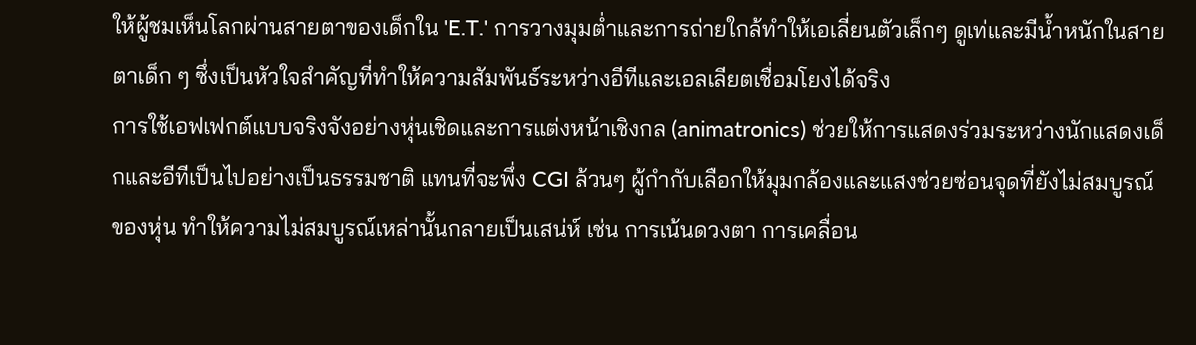ให้ผู้ชมเห็นโลกผ่านสายตาของเด็กใน 'E.T.' การวางมุมต่ำและการถ่ายใกล้ทำให้เอเลี่ยนตัวเล็กๆ ดูเท่และมีน้ำหนักในสายตาเด็ก ๆ ซึ่งเป็นหัวใจสำคัญที่ทำให้ความสัมพันธ์ระหว่างอีทีและเอลเลียตเชื่อมโยงได้จริง
การใช้เอฟเฟกต์แบบจริงจังอย่างหุ่นเชิดและการแต่งหน้าเชิงกล (animatronics) ช่วยให้การแสดงร่วมระหว่างนักแสดงเด็กและอีทีเป็นไปอย่างเป็นธรรมชาติ แทนที่จะพึ่ง CGI ล้วนๆ ผู้กำกับเลือกให้มุมกล้องและแสงช่วยซ่อนจุดที่ยังไม่สมบูรณ์ของหุ่น ทำให้ความไม่สมบูรณ์เหล่านั้นกลายเป็นเสน่ห์ เช่น การเน้นดวงตา การเคลื่อน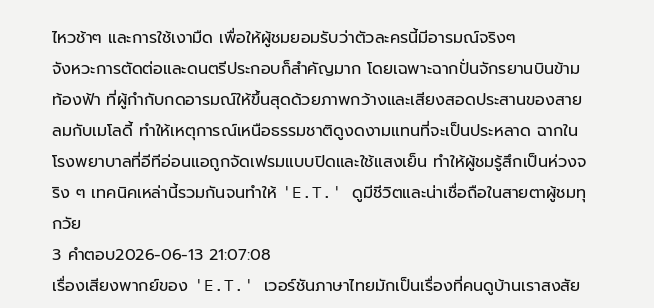ไหวช้าๆ และการใช้เงามืด เพื่อให้ผู้ชมยอมรับว่าตัวละครนี้มีอารมณ์จริงๆ
จังหวะการตัดต่อและดนตรีประกอบก็สำคัญมาก โดยเฉพาะฉากปั่นจักรยานบินข้ามท้องฟ้า ที่ผู้กำกับกดอารมณ์ให้ขึ้นสุดด้วยภาพกว้างและเสียงสอดประสานของสายลมกับเมโลดี้ ทำให้เหตุการณ์เหนือธรรมชาติดูงดงามแทนที่จะเป็นประหลาด ฉากในโรงพยาบาลที่อีทีอ่อนแอถูกจัดเฟรมแบบปิดและใช้แสงเย็น ทำให้ผู้ชมรู้สึกเป็นห่วงจริง ๆ เทคนิคเหล่านี้รวมกันจนทำให้ 'E.T.' ดูมีชีวิตและน่าเชื่อถือในสายตาผู้ชมทุกวัย
3 คำตอบ2026-06-13 21:07:08
เรื่องเสียงพากย์ของ 'E.T.' เวอร์ชันภาษาไทยมักเป็นเรื่องที่คนดูบ้านเราสงสัย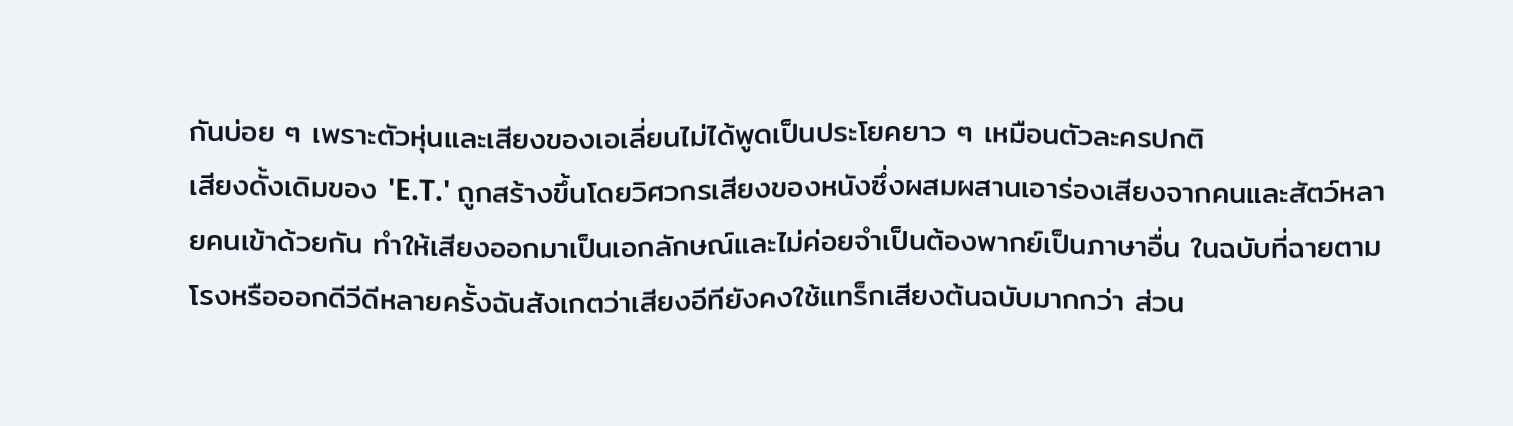กันบ่อย ๆ เพราะตัวหุ่นและเสียงของเอเลี่ยนไม่ได้พูดเป็นประโยคยาว ๆ เหมือนตัวละครปกติ
เสียงดั้งเดิมของ 'E.T.' ถูกสร้างขึ้นโดยวิศวกรเสียงของหนังซึ่งผสมผสานเอาร่องเสียงจากคนและสัตว์หลายคนเข้าด้วยกัน ทำให้เสียงออกมาเป็นเอกลักษณ์และไม่ค่อยจำเป็นต้องพากย์เป็นภาษาอื่น ในฉบับที่ฉายตามโรงหรือออกดีวีดีหลายครั้งฉันสังเกตว่าเสียงอีทียังคงใช้แทร็กเสียงต้นฉบับมากกว่า ส่วน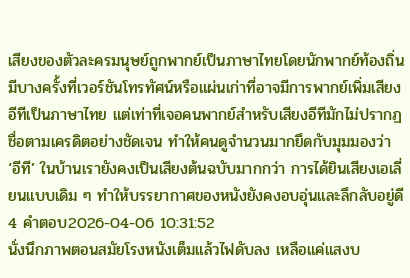เสียงของตัวละครมนุษย์ถูกพากย์เป็นภาษาไทยโดยนักพากย์ท้องถิ่น
มีบางครั้งที่เวอร์ชันโทรทัศน์หรือแผ่นเก่าที่อาจมีการพากย์เพิ่มเสียงอีทีเป็นภาษาไทย แต่เท่าที่เจอคนพากย์สำหรับเสียงอีทีมักไม่ปรากฏชื่อตามเครดิตอย่างชัดเจน ทำให้คนดูจำนวนมากยึดกับมุมมองว่า ‘อีที’ ในบ้านเรายังคงเป็นเสียงต้นฉบับมากกว่า การได้ยินเสียงเอเลี่ยนแบบเดิม ๆ ทำให้บรรยากาศของหนังยังคงอบอุ่นและลึกลับอยู่ดี
4 คำตอบ2026-04-06 10:31:52
นั่งนึกภาพตอนสมัยโรงหนังเต็มแล้วไฟดับลง เหลือแค่แสงบ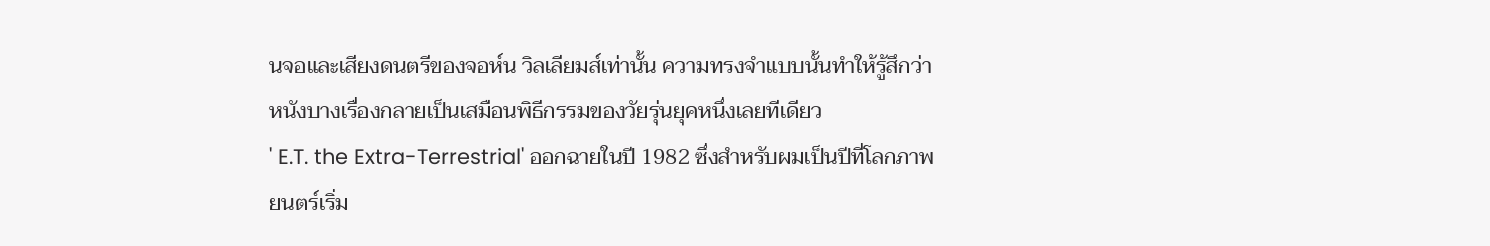นจอและเสียงดนตรีของจอห์น วิลเลียมส์เท่านั้น ความทรงจำแบบนั้นทำให้รู้สึกว่าหนังบางเรื่องกลายเป็นเสมือนพิธีกรรมของวัยรุ่นยุคหนึ่งเลยทีเดียว
' E.T. the Extra-Terrestrial' ออกฉายในปี 1982 ซึ่งสำหรับผมเป็นปีที่โลกภาพยนตร์เริ่ม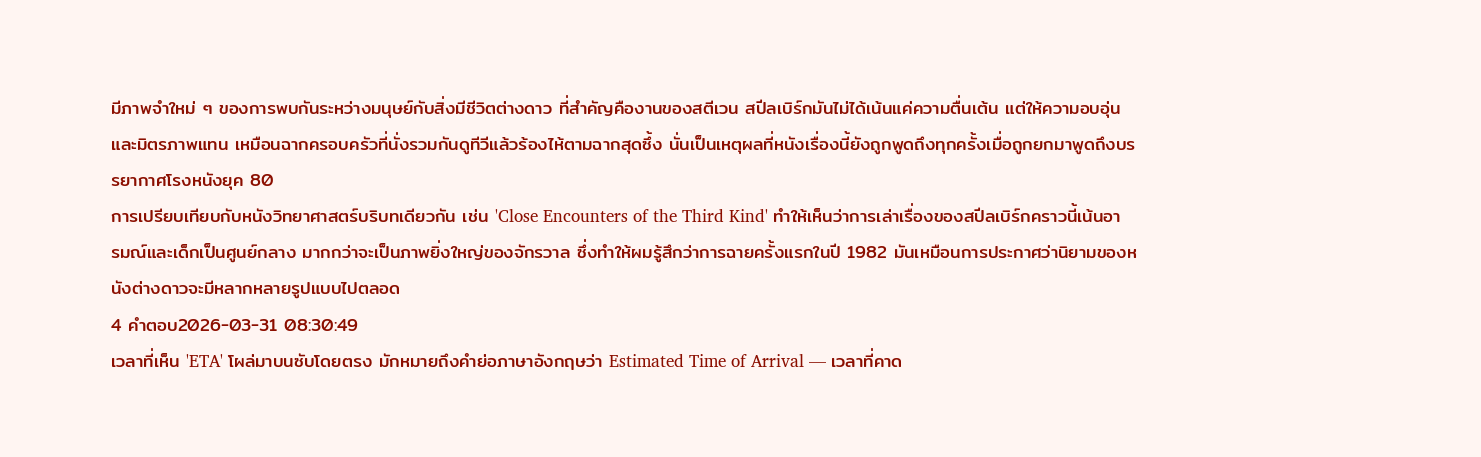มีภาพจำใหม่ ๆ ของการพบกันระหว่างมนุษย์กับสิ่งมีชีวิตต่างดาว ที่สำคัญคืองานของสตีเวน สปีลเบิร์กมันไม่ได้เน้นแค่ความตื่นเต้น แต่ให้ความอบอุ่นและมิตรภาพแทน เหมือนฉากครอบครัวที่นั่งรวมกันดูทีวีแล้วร้องไห้ตามฉากสุดซึ้ง นั่นเป็นเหตุผลที่หนังเรื่องนี้ยังถูกพูดถึงทุกครั้งเมื่อถูกยกมาพูดถึงบรรยากาศโรงหนังยุค 80
การเปรียบเทียบกับหนังวิทยาศาสตร์บริบทเดียวกัน เช่น 'Close Encounters of the Third Kind' ทำให้เห็นว่าการเล่าเรื่องของสปีลเบิร์กคราวนี้เน้นอารมณ์และเด็กเป็นศูนย์กลาง มากกว่าจะเป็นภาพยิ่งใหญ่ของจักรวาล ซึ่งทำให้ผมรู้สึกว่าการฉายครั้งแรกในปี 1982 มันเหมือนการประกาศว่านิยามของหนังต่างดาวจะมีหลากหลายรูปแบบไปตลอด
4 คำตอบ2026-03-31 08:30:49
เวลาที่เห็น 'ETA' โผล่มาบนซับโดยตรง มักหมายถึงคำย่อภาษาอังกฤษว่า Estimated Time of Arrival — เวลาที่คาด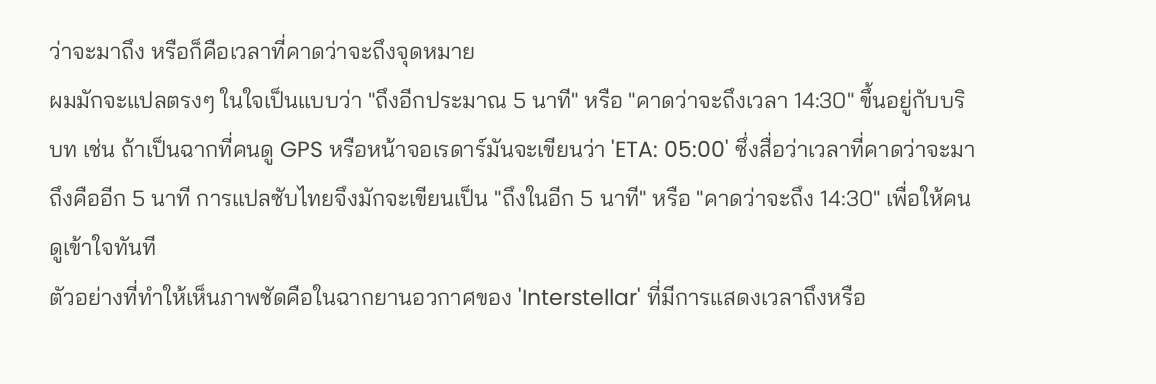ว่าจะมาถึง หรือก็คือเวลาที่คาดว่าจะถึงจุดหมาย
ผมมักจะแปลตรงๆ ในใจเป็นแบบว่า "ถึงอีกประมาณ 5 นาที" หรือ "คาดว่าจะถึงเวลา 14:30" ขึ้นอยู่กับบริบท เช่น ถ้าเป็นฉากที่คนดู GPS หรือหน้าจอเรดาร์มันจะเขียนว่า 'ETA: 05:00' ซึ่งสื่อว่าเวลาที่คาดว่าจะมาถึงคืออีก 5 นาที การแปลซับไทยจึงมักจะเขียนเป็น "ถึงในอีก 5 นาที" หรือ "คาดว่าจะถึง 14:30" เพื่อให้คนดูเข้าใจทันที
ตัวอย่างที่ทำให้เห็นภาพชัดคือในฉากยานอวกาศของ 'Interstellar' ที่มีการแสดงเวลาถึงหรือ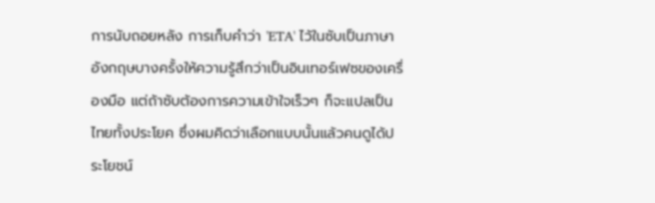การนับถอยหลัง การเก็บคำว่า 'ETA' ไว้ในซับเป็นภาษาอังกฤษบางครั้งให้ความรู้สึกว่าเป็นอินเทอร์เฟซของเครื่องมือ แต่ถ้าซับต้องการความเข้าใจเร็วๆ ก็จะแปลเป็นไทยทั้งประโยค ซึ่งผมคิดว่าเลือกแบบนั้นแล้วคนดูได้ประโยชน์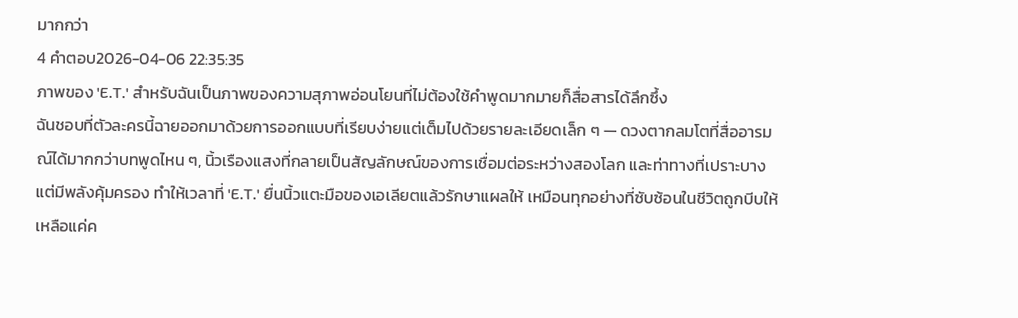มากกว่า
4 คำตอบ2026-04-06 22:35:35
ภาพของ 'E.T.' สำหรับฉันเป็นภาพของความสุภาพอ่อนโยนที่ไม่ต้องใช้คำพูดมากมายก็สื่อสารได้ลึกซึ้ง
ฉันชอบที่ตัวละครนี้ฉายออกมาด้วยการออกแบบที่เรียบง่ายแต่เต็มไปด้วยรายละเอียดเล็ก ๆ — ดวงตากลมโตที่สื่ออารมณ์ได้มากกว่าบทพูดไหน ๆ, นิ้วเรืองแสงที่กลายเป็นสัญลักษณ์ของการเชื่อมต่อระหว่างสองโลก และท่าทางที่เปราะบางแต่มีพลังคุ้มครอง ทำให้เวลาที่ 'E.T.' ยื่นนิ้วแตะมือของเอเลียตแล้วรักษาแผลให้ เหมือนทุกอย่างที่ซับซ้อนในชีวิตถูกบีบให้เหลือแค่ค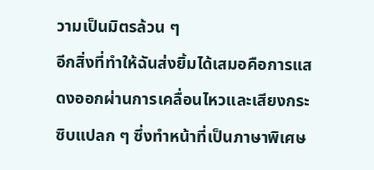วามเป็นมิตรล้วน ๆ
อีกสิ่งที่ทำให้ฉันส่งยิ้มได้เสมอคือการแสดงออกผ่านการเคลื่อนไหวและเสียงกระซิบแปลก ๆ ซึ่งทำหน้าที่เป็นภาษาพิเศษ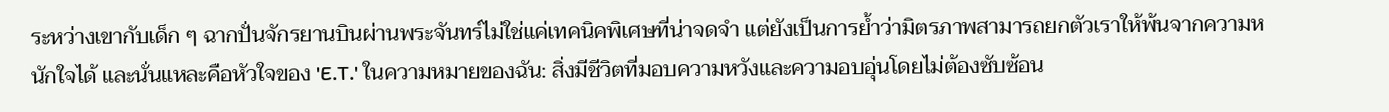ระหว่างเขากับเด็ก ๆ ฉากปั่นจักรยานบินผ่านพระจันทร์ไม่ใช่แค่เทคนิคพิเศษที่น่าจดจำ แต่ยังเป็นการย้ำว่ามิตรภาพสามารถยกตัวเราให้พ้นจากความหนักใจได้ และนั่นแหละคือหัวใจของ 'E.T.' ในความหมายของฉัน: สิ่งมีชีวิตที่มอบความหวังและความอบอุ่นโดยไม่ต้องซับซ้อน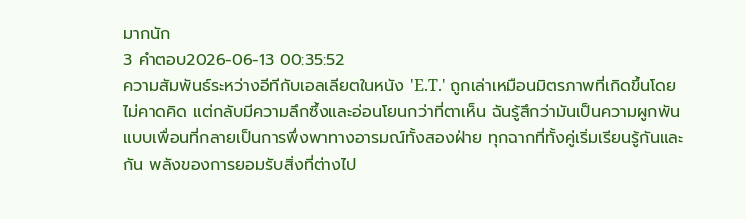มากนัก
3 คำตอบ2026-06-13 00:35:52
ความสัมพันธ์ระหว่างอีทีกับเอลเลียตในหนัง 'E.T.' ถูกเล่าเหมือนมิตรภาพที่เกิดขึ้นโดยไม่คาดคิด แต่กลับมีความลึกซึ้งและอ่อนโยนกว่าที่ตาเห็น ฉันรู้สึกว่ามันเป็นความผูกพันแบบเพื่อนที่กลายเป็นการพึ่งพาทางอารมณ์ทั้งสองฝ่าย ทุกฉากที่ทั้งคู่เริ่มเรียนรู้กันและกัน พลังของการยอมรับสิ่งที่ต่างไป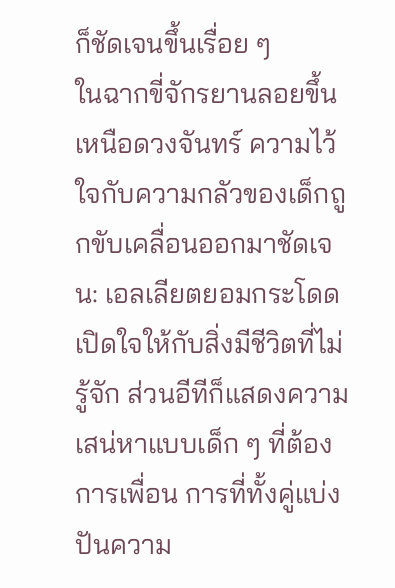ก็ชัดเจนขึ้นเรื่อย ๆ
ในฉากขี่จักรยานลอยขึ้นเหนือดวงจันทร์ ความไว้ใจกับความกลัวของเด็กถูกขับเคลื่อนออกมาชัดเจน: เอลเลียตยอมกระโดดเปิดใจให้กับสิ่งมีชีวิตที่ไม่รู้จัก ส่วนอีทีก็แสดงความเสน่หาแบบเด็ก ๆ ที่ต้องการเพื่อน การที่ทั้งคู่แบ่งปันความ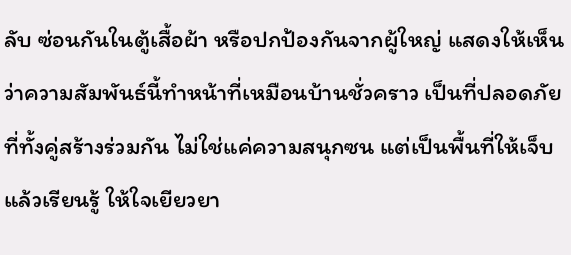ลับ ซ่อนกันในตู้เสื้อผ้า หรือปกป้องกันจากผู้ใหญ่ แสดงให้เห็นว่าความสัมพันธ์นี้ทำหน้าที่เหมือนบ้านชั่วคราว เป็นที่ปลอดภัยที่ทั้งคู่สร้างร่วมกัน ไม่ใช่แค่ความสนุกซน แต่เป็นพื้นที่ให้เจ็บแล้วเรียนรู้ ให้ใจเยียวยา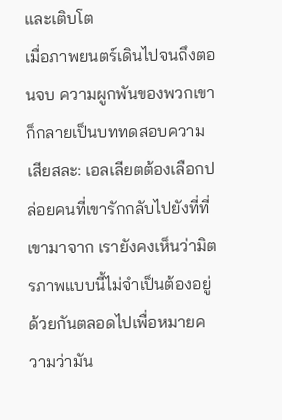และเติบโต
เมื่อภาพยนตร์เดินไปจนถึงตอนจบ ความผูกพันของพวกเขาก็กลายเป็นบททดสอบความเสียสละ: เอลเลียตต้องเลือกปล่อยคนที่เขารักกลับไปยังที่ที่เขามาจาก เรายังคงเห็นว่ามิตรภาพแบบนี้ไม่จำเป็นต้องอยู่ด้วยกันตลอดไปเพื่อหมายความว่ามัน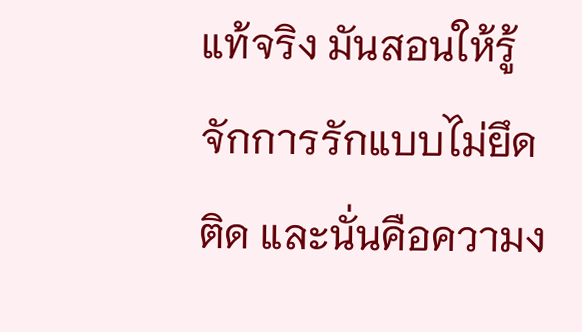แท้จริง มันสอนให้รู้จักการรักแบบไม่ยึดติด และนั่นคือความง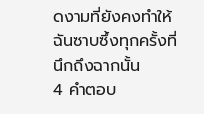ดงามที่ยังคงทำให้ฉันซาบซึ้งทุกครั้งที่นึกถึงฉากนั้น
4 คำตอบ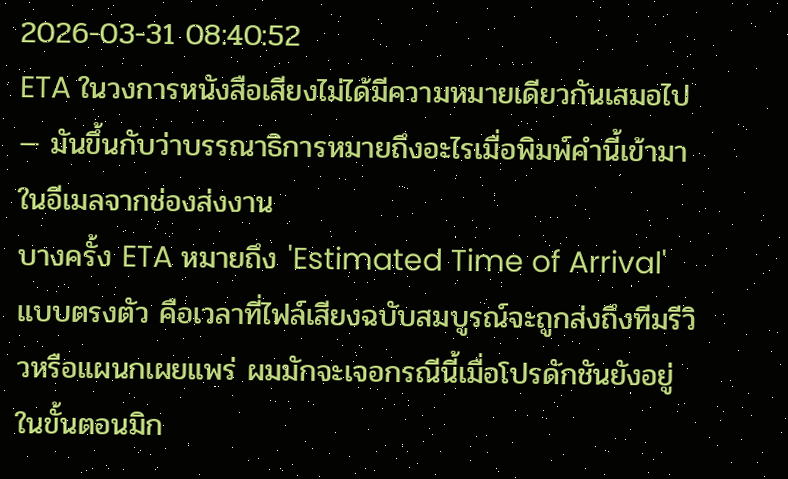2026-03-31 08:40:52
ETA ในวงการหนังสือเสียงไม่ได้มีความหมายเดียวกันเสมอไป — มันขึ้นกับว่าบรรณาธิการหมายถึงอะไรเมื่อพิมพ์คำนี้เข้ามาในอีเมลจากช่องส่งงาน
บางครั้ง ETA หมายถึง 'Estimated Time of Arrival' แบบตรงตัว คือเวลาที่ไฟล์เสียงฉบับสมบูรณ์จะถูกส่งถึงทีมรีวิวหรือแผนกเผยแพร่ ผมมักจะเจอกรณีนี้เมื่อโปรดักชันยังอยู่ในขั้นตอนมิก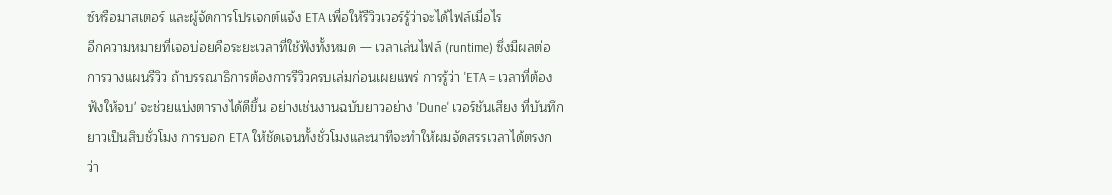ซ์หรือมาสเตอร์ และผู้จัดการโปรเจกต์แจ้ง ETA เพื่อให้รีวิวเวอร์รู้ว่าจะได้ไฟล์เมื่อไร
อีกความหมายที่เจอบ่อยคือระยะเวลาที่ใช้ฟังทั้งหมด — เวลาเล่นไฟล์ (runtime) ซึ่งมีผลต่อการวางแผนรีวิว ถ้าบรรณาธิการต้องการรีวิวครบเล่มก่อนเผยแพร่ การรู้ว่า 'ETA = เวลาที่ต้องฟังให้จบ' จะช่วยแบ่งตารางได้ดีขึ้น อย่างเช่นงานฉบับยาวอย่าง 'Dune' เวอร์ชันเสียง ที่บันทึกยาวเป็นสิบชั่วโมง การบอก ETA ให้ชัดเจนทั้งชั่วโมงและนาทีจะทำให้ผมจัดสรรเวลาได้ตรงกว่า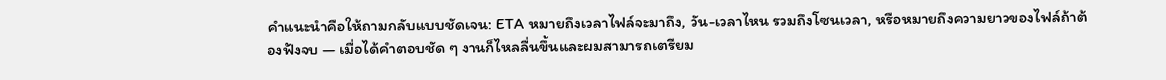คำแนะนำคือให้ถามกลับแบบชัดเจน: ETA หมายถึงเวลาไฟล์จะมาถึง, วัน-เวลาไหน รวมถึงโซนเวลา, หรือหมายถึงความยาวของไฟล์ถ้าต้องฟังจบ — เมื่อได้คำตอบชัด ๆ งานก็ไหลลื่นขึ้นและผมสามารถเตรียม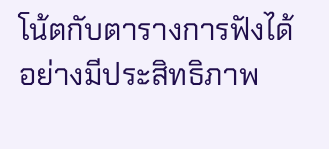โน้ตกับตารางการฟังได้อย่างมีประสิทธิภาพ